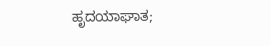ಹೃದಯಾಘಾತ;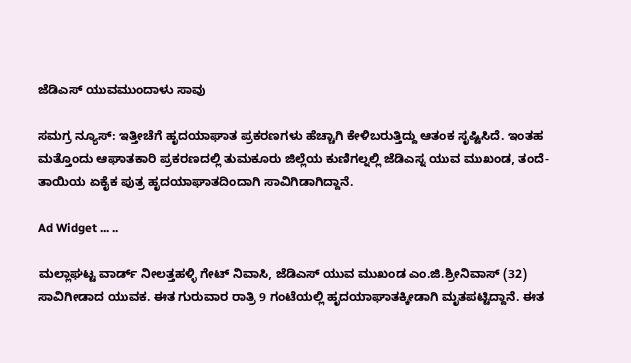ಜೆಡಿಎಸ್ ಯುವಮುಂದಾಳು ಸಾವು

ಸಮಗ್ರ ನ್ಯೂಸ್: ಇತ್ತೀಚೆಗೆ ಹೃದಯಾಘಾತ ಪ್ರಕರಣಗಳು ಹೆಚ್ಚಾಗಿ ಕೇಳಿಬರುತ್ತಿದ್ದು ಆತಂಕ ಸೃಷ್ಟಿಸಿದೆ. ಇಂತಹ ಮತ್ತೊಂದು ಆಘಾತಕಾರಿ ಪ್ರಕರಣದಲ್ಲಿ ತುಮಕೂರು ಜಿಲ್ಲೆಯ ಕುಣಿಗಲ್ನಲ್ಲಿ ಜೆಡಿಎಸ್ನ ಯುವ ಮುಖಂಡ, ತಂದೆ-ತಾಯಿಯ ಏಕೈಕ ಪುತ್ರ ಹೃದಯಾಘಾತದಿಂದಾಗಿ ಸಾವಿಗಿಡಾಗಿದ್ದಾನೆ.

Ad Widget ... ..

ಮಲ್ಲಾಘಟ್ಟ ವಾರ್ಡ್ ನೀಲತ್ತಹಳ್ಳಿ ಗೇಟ್ ನಿವಾಸಿ, ಜೆಡಿಎಸ್ ಯುವ ಮುಖಂಡ ಎಂ.ಜಿ.ಶ್ರೀನಿವಾಸ್ (32) ಸಾವಿಗೀಡಾದ ಯುವಕ. ಈತ ಗುರುವಾರ ರಾತ್ರಿ 9 ಗಂಟೆಯಲ್ಲಿ ಹೃದಯಾಘಾತಕ್ಕೀಡಾಗಿ ಮೃತಪಟ್ಟಿದ್ದಾನೆ. ಈತ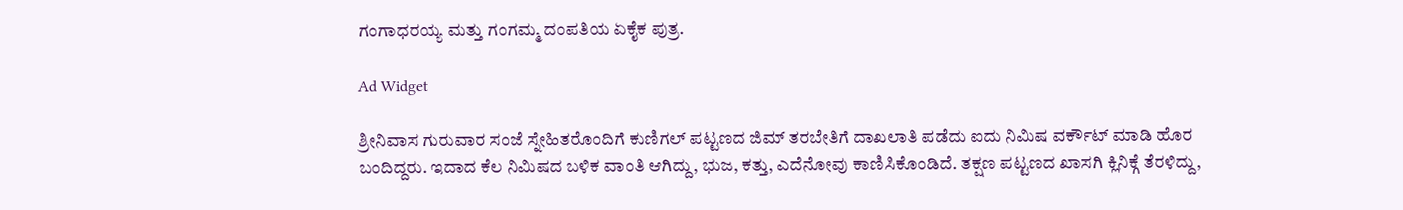ಗಂಗಾಧರಯ್ಯ ಮತ್ತು ಗಂಗಮ್ಮ ದಂಪತಿಯ ಏಕೈಕ ಪುತ್ರ.

Ad Widget

ಶ್ರೀನಿವಾಸ ಗುರುವಾರ ಸಂಜೆ ಸ್ನೇಹಿತರೊಂದಿಗೆ ಕುಣಿಗಲ್ ಪಟ್ಟಣದ ಜಿಮ್ ತರಬೇತಿಗೆ ದಾಖಲಾತಿ ಪಡೆದು ಐದು ನಿಮಿಷ‌ ವರ್ಕೌಟ್ ಮಾಡಿ ಹೊರ ಬಂದಿದ್ದರು. ಇದಾದ ಕೆಲ ನಿಮಿಷದ ಬಳಿಕ ವಾಂತಿ ಆಗಿದ್ದು, ಭುಜ, ಕತ್ತು, ಎದೆನೋವು ಕಾಣಿಸಿಕೊಂಡಿದೆ. ತಕ್ಷಣ ಪಟ್ಟಣದ ಖಾಸಗಿ ಕ್ಲಿನಿಕ್ಗೆ ತೆರಳಿದ್ದು,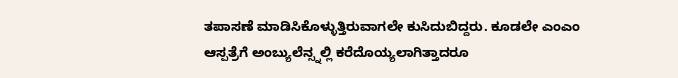ತಪಾಸಣೆ ಮಾಡಿಸಿಕೊಳ್ಳುತ್ತಿರುವಾಗಲೇ ಕುಸಿದುಬಿದ್ದರು. ಕೂಡಲೇ ಎಂಎಂ‌ ಆಸ್ಪತ್ರೆಗೆ ಅಂಬ್ಯುಲೆನ್ಸ್ನಲ್ಲಿ ಕರೆದೊಯ್ಯಲಾಗಿತ್ತಾದರೂ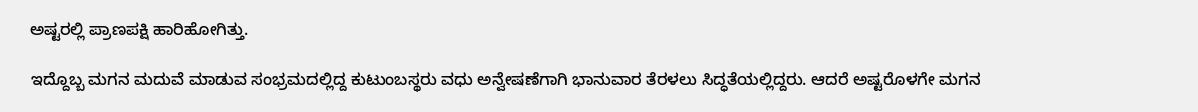ಅಷ್ಟರಲ್ಲಿ ಪ್ರಾಣಪಕ್ಷಿ ಹಾರಿಹೋಗಿತ್ತು.

ಇದ್ದೊಬ್ಬ ಮಗನ ಮದುವೆ ಮಾಡುವ ಸಂಭ್ರಮದಲ್ಲಿದ್ದ ಕುಟುಂಬಸ್ಥರು ವಧು ಅನ್ವೇಷಣೆಗಾಗಿ ಭಾನುವಾರ ತೆರಳಲು ಸಿದ್ಧತೆಯಲ್ಲಿದ್ದರು. ಆದರೆ ಅಷ್ಟರೊಳಗೇ ಮಗನ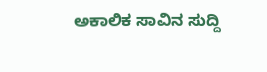ಅಕಾಲಿಕ ಸಾವಿನ ಸುದ್ದಿ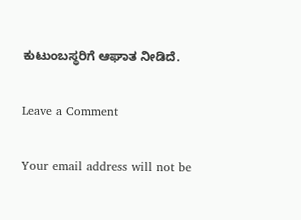ಕುಟುಂಬಸ್ಥರಿಗೆ ಆಘಾತ ನೀಡಿದೆ.

Leave a Comment

Your email address will not be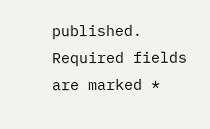published. Required fields are marked *